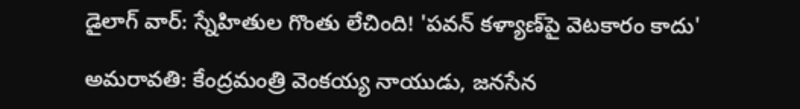డైలాగ్ వార్: స్నేహితుల గొంతు లేచింది! 'పవన్ కళ్యాణ్‌పై వెటకారం కాదు'

అమరావతి: కేంద్రమంత్రి వెంకయ్య నాయుడు, జనసేన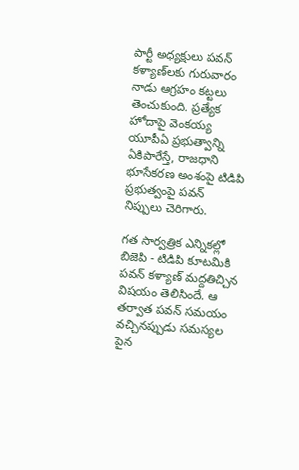పార్టీ అధ్యక్షులు పవన్ కళ్యాణ్‌లకు గురువారం నాడు ఆగ్రహం కట్టలు తెంచుకుంది. ప్రత్యేక హోదాపై వెంకయ్య యూపీఏ ప్రభుత్వాన్ని ఏకిపారేస్తే, రాజధాని భూసేకరణ అంశంపై టిడిపి ప్రభుత్వంపై పవన్ నిప్పులు చెరిగారు.

గత సార్వత్రిక ఎన్నికల్లో బిజెపి - టిడిపి కూటమికి పవన్ కళ్యాణ్ మద్దతిచ్చిన విషయం తెలిసిందే. ఆ తర్వాత పవన్ సమయం వచ్చినప్పుడు సమస్యల పైన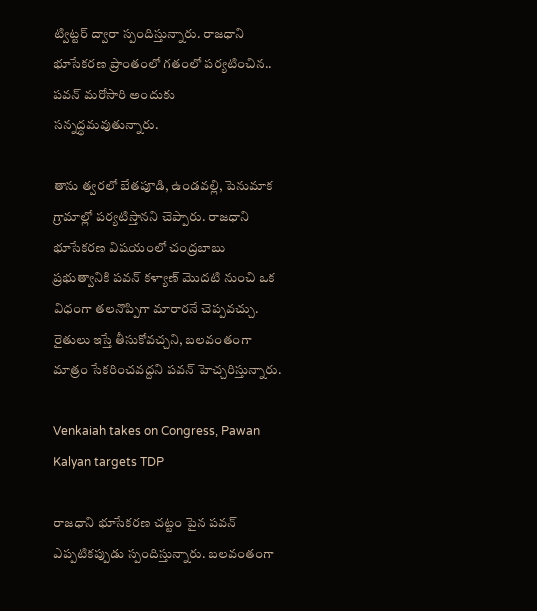ట్విట్టర్ ద్వారా స్పందిస్తున్నారు. రాజధాని భూసేకరణ ప్రాంతంలో గతంలో పర్యటించిన.. పవన్ మరోసారి అందుకు సన్నద్ధమవుతున్నారు.

తాను త్వరలో బేతపూడి, ఉండవల్లి, పెనుమాక గ్రామాల్లో పర్యటిస్తానని చెప్పారు. రాజధాని భూసేకరణ విషయంలో చంద్రబాబు ప్రభుత్వానికి పవన్ కళ్యాణ్ మొదటి నుంచి ఒక విధంగా తలనొప్పిగా మారారనే చెప్పవచ్చు. రైతులు ఇస్తే తీసుకోవచ్చని, బలవంతంగా మాత్రం సేకరించవద్దని పవన్ హెచ్చరిస్తున్నారు.

Venkaiah takes on Congress, Pawan Kalyan targets TDP

రాజధాని భూసేకరణ చట్టం పైన పవన్ ఎప్పటికప్పుడు స్పందిస్తున్నారు. బలవంతంగా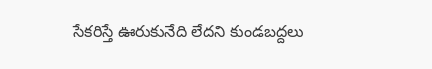సేకరిస్తే ఊరుకునేది లేదని కుండబద్దలు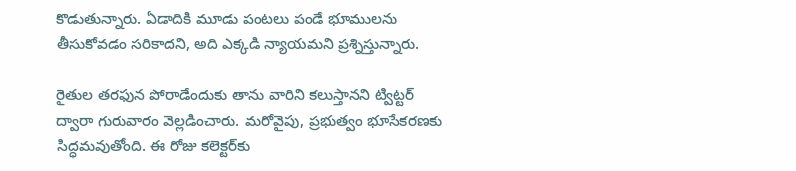కొడుతున్నారు. ఏడాదికి మూడు పంటలు పండే భూములను తీసుకోవడం సరికాదని, అది ఎక్కడి న్యాయమని ప్రశ్నిస్తున్నారు.

రైతుల తరఫున పోరాడేందుకు తాను వారిని కలుస్తానని ట్విట్టర్ ద్వారా గురువారం వెల్లడించారు. మరోవైపు, ప్రభుత్వం భూసేకరణకు సిద్ధమవుతోంది. ఈ రోజు కలెక్టర్‌కు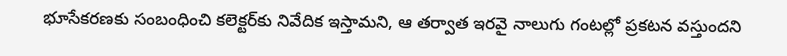భూసేకరణకు సంబంధించి కలెక్టర్‌కు నివేదిక ఇస్తామని, ఆ తర్వాత ఇరవై నాలుగు గంటల్లో ప్రకటన వస్తుందని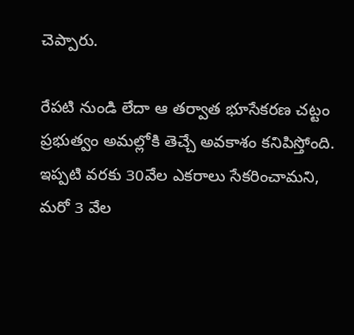చెప్పారు.

రేపటి నుండి లేదా ఆ తర్వాత భూసేకరణ చట్టం ప్రభుత్వం అమల్లోకి తెచ్చే అవకాశం కనిపిస్తోంది. ఇప్పటి వరకు 30వేల ఎకరాలు సేకరించామని, మరో 3 వేల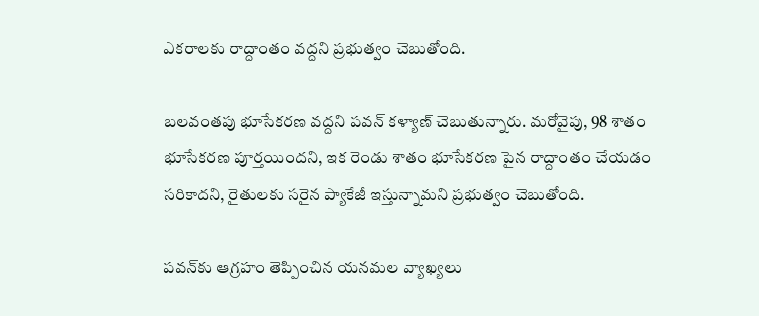ఎకరాలకు రాద్దాంతం వద్దని ప్రభుత్వం చెబుతోంది.

బలవంతపు భూసేకరణ వద్దని పవన్ కళ్యాణ్ చెబుతున్నారు. మరోవైపు, 98 శాతం భూసేకరణ పూర్తయిందని, ఇక రెండు శాతం భూసేకరణ పైన రాద్దాంతం చేయడం సరికాదని, రైతులకు సరైన ప్యాకేజీ ఇస్తున్నామని ప్రభుత్వం చెబుతోంది.

పవన్‌కు ఆగ్రహం తెప్పించిన యనమల వ్యాఖ్యలు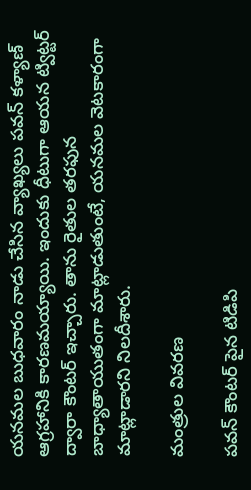యనమల బుధవారం నాడు చేసిన వ్యాఖ్యలు పవన్ కళ్యాణ్ ఆగ్రహానికి కారణమయ్యాయి. ఇందుకు ధీటుగా ఆయన ట్విట్టర్ ద్వారా కౌంటర్ ఇచ్చారు. తాను రైతుల తరఫున బాధ్యాతాయుతంగా మాట్లాడుతుంటే, యనమల వెటకారంగా మాట్లాడారని నిలదీశారు.

మంత్రుల వివరణ

పవన్ కౌంటర్ పైన టిడిపి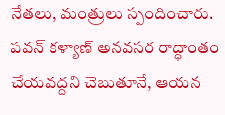నేతలు, మంత్రులు స్పందించారు. పవన్ కళ్యాణ్ అనవసర రాద్ధాంతం చేయవద్దని చెబుతూనే, ఆయన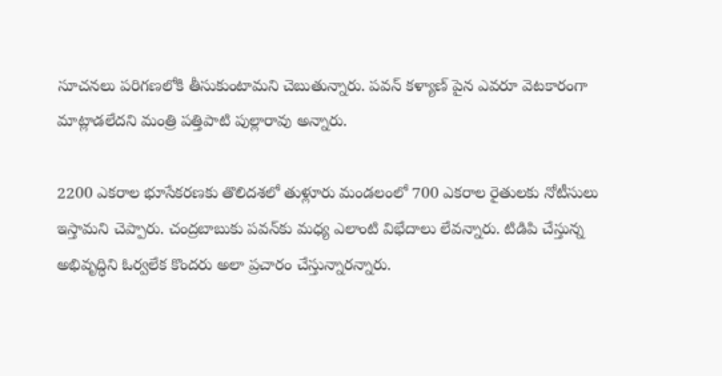సూచనలు పరిగణలోకి తీసుకుంటామని చెబుతున్నారు. పవన్ కళ్యాణ్ పైన ఎవరూ వెటకారంగా మాట్లాడలేదని మంత్రి పత్తిపాటి పుల్లారావు అన్నారు.

2200 ఎకరాల భూసేకరణకు తొలిదశలో తుళ్లూరు మండలంలో 700 ఎకరాల రైతులకు నోటీసులు ఇస్తామని చెప్పారు. చంద్రబాబుకు పవన్‌కు మధ్య ఎలాంటి విభేదాలు లేవన్నారు. టిడిపి చేస్తున్న అభివృద్ధిని ఓర్వలేక కొందరు అలా ప్రచారం చేస్తున్నారన్నారు.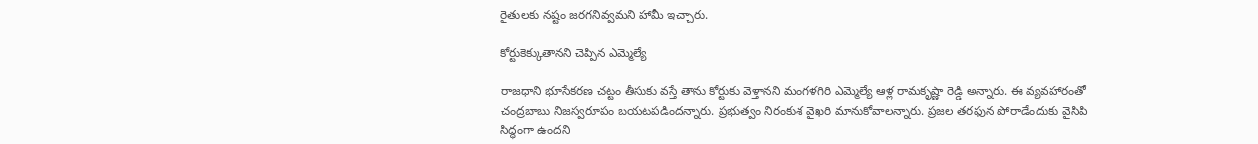రైతులకు నష్టం జరగనివ్వమని హామీ ఇచ్చారు.

కోర్టుకెక్కుతానని చెప్పిన ఎమ్మెల్యే

రాజధాని భూసేకరణ చట్టం తీసుకు వస్తే తాను కోర్టుకు వెళ్తానని మంగళగిరి ఎమ్మెల్యే ఆళ్ల రామకృష్ణా రెడ్డి అన్నారు. ఈ వ్యవహారంతో చంద్రబాబు నిజస్వరూపం బయటపడిందన్నారు. ప్రభుత్వం నిరంకుశ వైఖరి మానుకోవాలన్నారు. ప్రజల తరఫున పోరాడేందుకు వైసిపి సిద్ధంగా ఉందని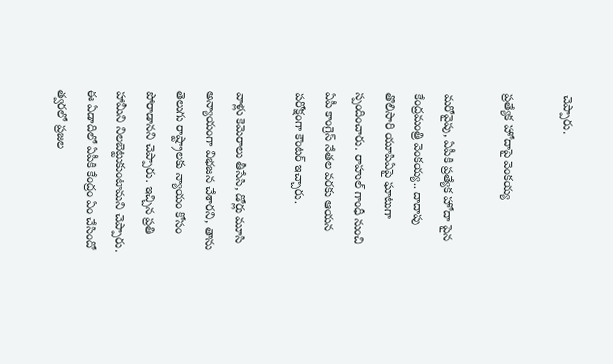చెప్పారు.

ప్రత్యేక హోదాపై వెంకయ్య

మరోవైపు, ఏపీకి ప్రత్యేక హోదా పైన కేంద్రమంత్రి వెంకయ్య.. దాదాపు తొలిసారి యూపిఏపై ఘాటుగా స్పందించారు. రాహుల్ గాంధీ నుంచి ఏపీ కాంగ్రెస్ నేతల వరకు ఆయన పరోక్షంగా కౌంటర్ ఇచ్చారు.

వాళ్లు కెమెరాలు తీసేసి, డోర్లు మూసి అన్యాయంగా విభజన చేశారని, తాను తెలుగు రాష్ట్రాలకు న్యాయం కోసం పోరాడానని చెప్పారు. ఇచ్చిన ప్రతి హామీని నిలబెట్టుకుంటామని చెప్పారు. ఈ ఏడాదిలో ఏపీకి కేంద్రం ఏం చేసిందో త్వరలో ప్రజల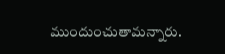ముందుంచుతామన్నారు.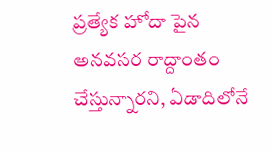ప్రత్యేక హోదా పైన అనవసర రాద్దాంతం చేస్తున్నారని, ఏడాదిలోనే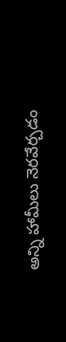అన్ని హామీలు నెరవేర్చడం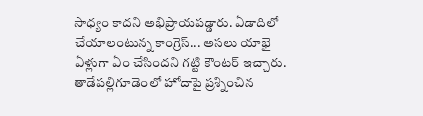సాధ్యం కాదని అభిప్రాయపడ్డారు. ఏడాదిలో చేయాలంటున్న కాంగ్రెస్... అసలు యాభై ఏళ్లుగా ఏం చేసిందని గట్టి కౌంటర్ ఇచ్చారు. తాడేపల్లిగూడెంలో హోదాపై ప్రశ్నించిన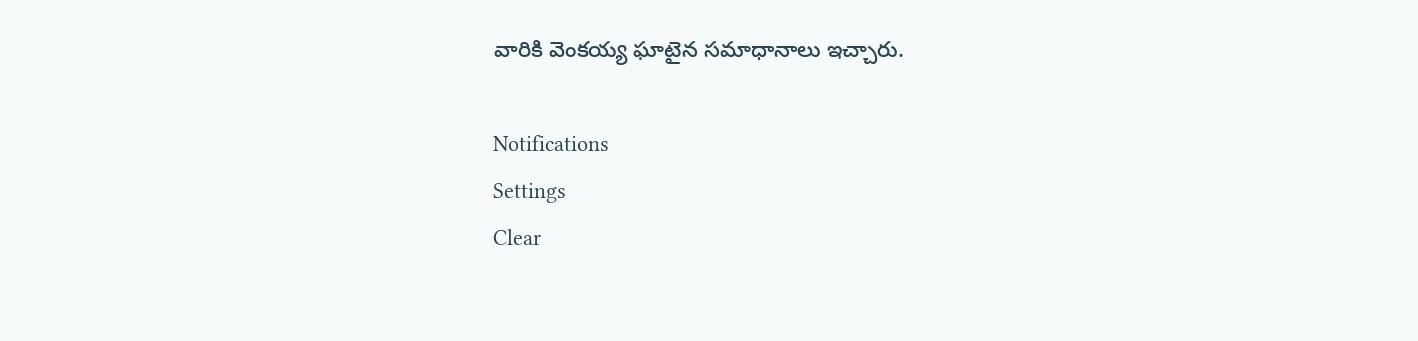వారికి వెంకయ్య ఘాటైన సమాధానాలు ఇచ్చారు.

Notifications
Settings
Clear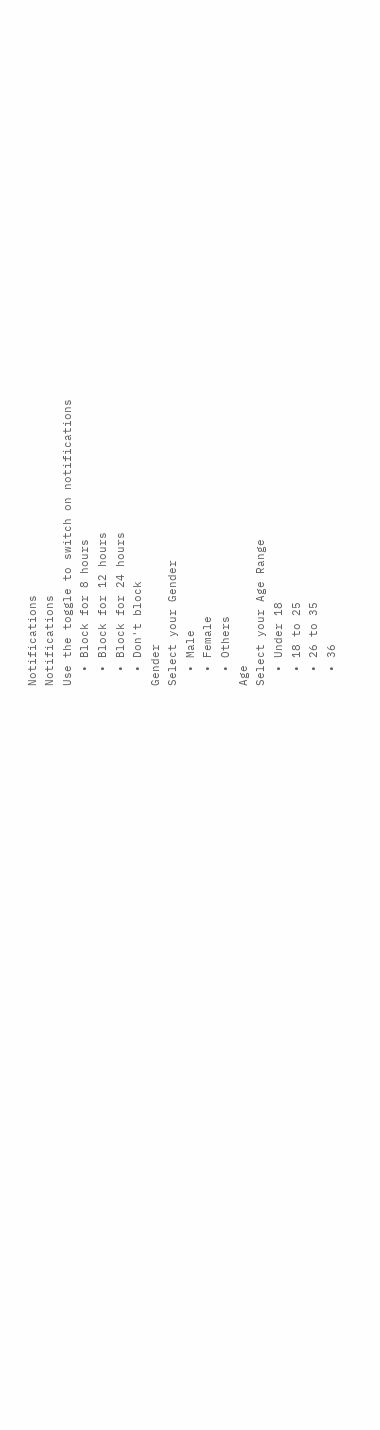Notifications
Notifications
Use the toggle to switch on notifications
  • Block for 8 hours
  • Block for 12 hours
  • Block for 24 hours
  • Don't block
Gender
Select your Gender
  • Male
  • Female
  • Others
Age
Select your Age Range
  • Under 18
  • 18 to 25
  • 26 to 35
  • 36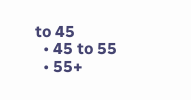to 45
  • 45 to 55
  • 55+